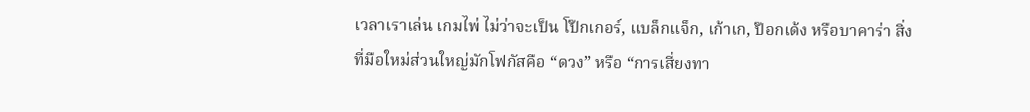เวลาเราเล่น เกมไพ่ ไม่ว่าจะเป็น โป๊กเกอร์, แบล็กแจ็ก, เก้าเก, ป๊อกเด้ง หรือบาคาร่า สิ่งที่มือใหม่ส่วนใหญ่มักโฟกัสคือ “ดวง” หรือ “การเสี่ยงทา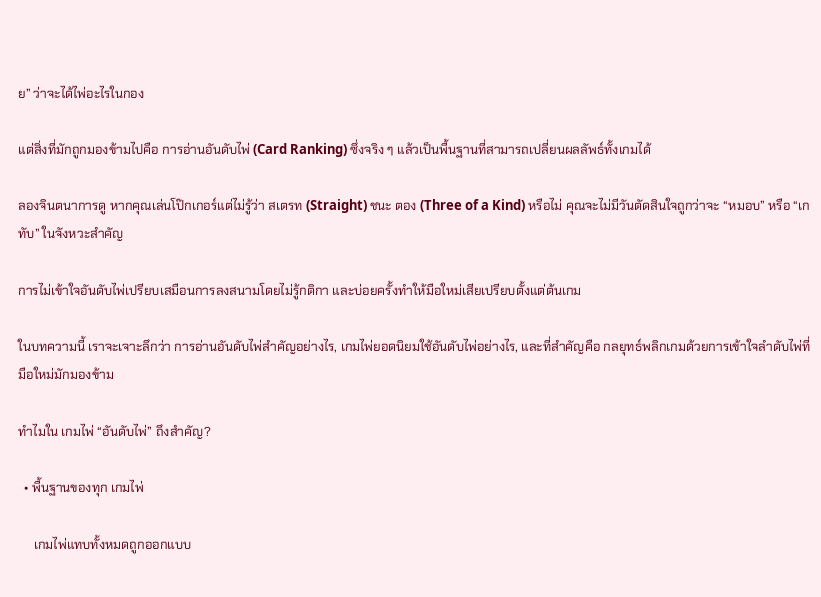ย” ว่าจะได้ไพ่อะไรในกอง

แต่สิ่งที่มักถูกมองข้ามไปคือ การอ่านอันดับไพ่ (Card Ranking) ซึ่งจริง ๆ แล้วเป็นพื้นฐานที่สามารถเปลี่ยนผลลัพธ์ทั้งเกมได้

ลองจินตนาการดู หากคุณเล่นโป๊กเกอร์แต่ไม่รู้ว่า สเตรท (Straight) ชนะ ตอง (Three of a Kind) หรือไม่ คุณจะไม่มีวันตัดสินใจถูกว่าจะ “หมอบ” หรือ “เกทับ” ในจังหวะสำคัญ

การไม่เข้าใจอันดับไพ่เปรียบเสมือนการลงสนามโดยไม่รู้กติกา และบ่อยครั้งทำให้มือใหม่เสียเปรียบตั้งแต่ต้นเกม

ในบทความนี้ เราจะเจาะลึกว่า การอ่านอันดับไพ่สำคัญอย่างไร, เกมไพ่ยอดนิยมใช้อันดับไพ่อย่างไร, และที่สำคัญคือ กลยุทธ์พลิกเกมด้วยการเข้าใจลำดับไพ่ที่มือใหม่มักมองข้าม

ทำไมใน เกมไพ่ “อันดับไพ่” ถึงสำคัญ?

  • พื้นฐานของทุก เกมไพ่

     เกมไพ่แทบทั้งหมดถูกออกแบบ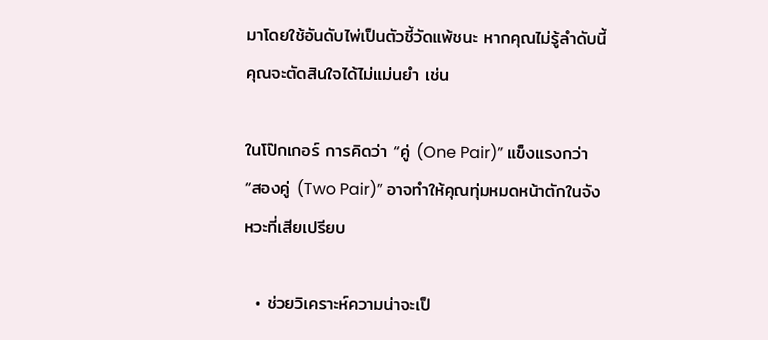มาโดยใช้อันดับไพ่เป็นตัวชี้วัดแพ้ชนะ หากคุณไม่รู้ลำดับนี้ คุณจะตัดสินใจได้ไม่แม่นยำ เช่น

ในโป๊กเกอร์ การคิดว่า “คู่ (One Pair)” แข็งแรงกว่า “สองคู่ (Two Pair)” อาจทำให้คุณทุ่มหมดหน้าตักในจังหวะที่เสียเปรียบ

  • ช่วยวิเคราะห์ความน่าจะเป็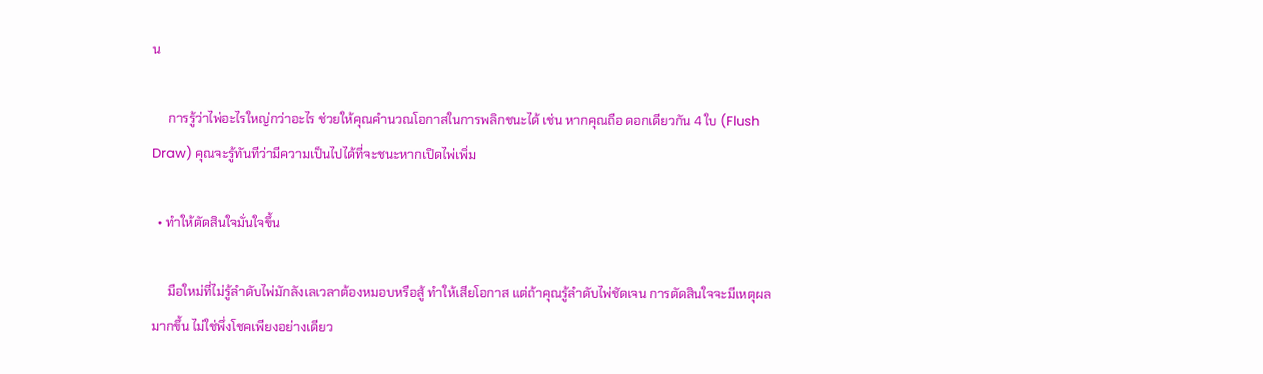น

     การรู้ว่าไพ่อะไรใหญ่กว่าอะไร ช่วยให้คุณคำนวณโอกาสในการพลิกชนะได้ เช่น หากคุณถือ ดอกเดียวกัน 4 ใบ (Flush Draw) คุณจะรู้ทันทีว่ามีความเป็นไปได้ที่จะชนะหากเปิดไพ่เพิ่ม

  • ทำให้ตัดสินใจมั่นใจขึ้น

     มือใหม่ที่ไม่รู้ลำดับไพ่มักลังเลเวลาต้องหมอบหรือสู้ ทำให้เสียโอกาส แต่ถ้าคุณรู้ลำดับไพ่ชัดเจน การตัดสินใจจะมีเหตุผลมากขึ้น ไม่ใช่พึ่งโชคเพียงอย่างเดียว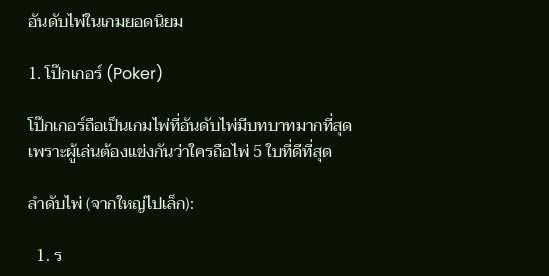อันดับไพ่ในเกมยอดนิยม

1. โป๊กเกอร์ (Poker)

โป๊กเกอร์ถือเป็นเกมไพ่ที่อันดับไพ่มีบทบาทมากที่สุด เพราะผู้เล่นต้องแข่งกันว่าใครถือไพ่ 5 ใบที่ดีที่สุด

ลำดับไพ่ (จากใหญ่ไปเล็ก):

  1. ร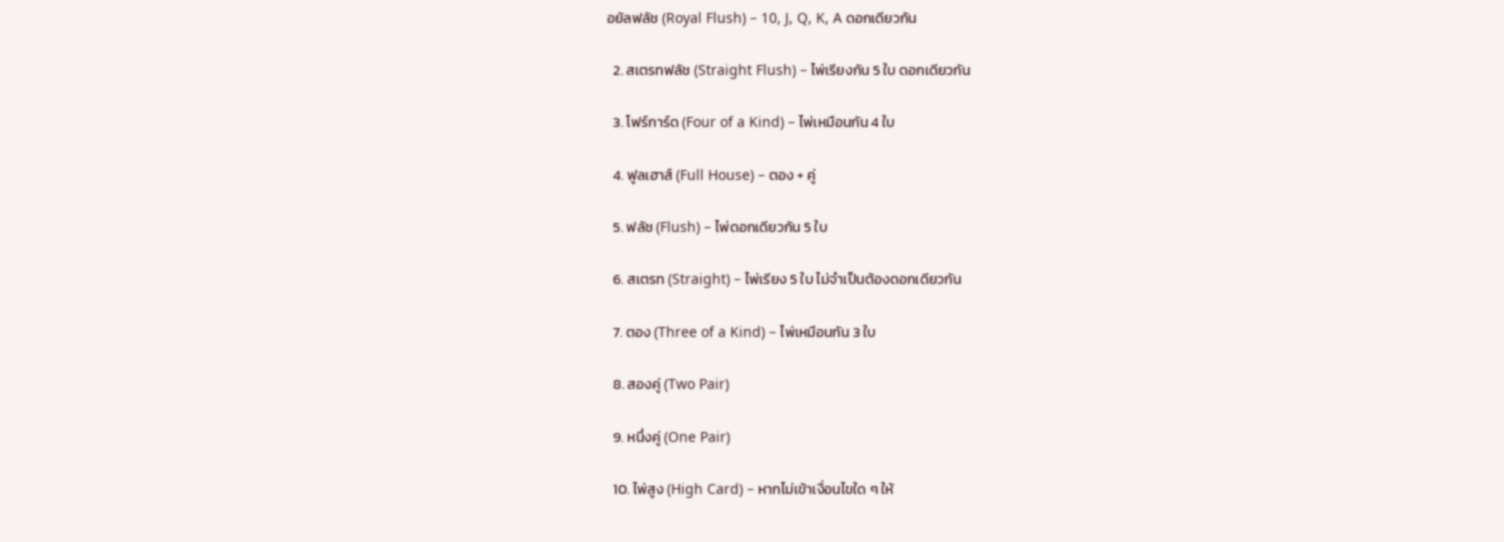อยัลฟลัช (Royal Flush) – 10, J, Q, K, A ดอกเดียวกัน

  2. สเตรทฟลัช (Straight Flush) – ไพ่เรียงกัน 5 ใบ ดอกเดียวกัน

  3. โฟร์การ์ด (Four of a Kind) – ไพ่เหมือนกัน 4 ใบ

  4. ฟูลเฮาส์ (Full House) – ตอง + คู่

  5. ฟลัช (Flush) – ไพ่ดอกเดียวกัน 5 ใบ

  6. สเตรท (Straight) – ไพ่เรียง 5 ใบ ไม่จำเป็นต้องดอกเดียวกัน

  7. ตอง (Three of a Kind) – ไพ่เหมือนกัน 3 ใบ

  8. สองคู่ (Two Pair)

  9. หนึ่งคู่ (One Pair)

  10. ไพ่สูง (High Card) – หากไม่เข้าเงื่อนไขใด ๆ ให้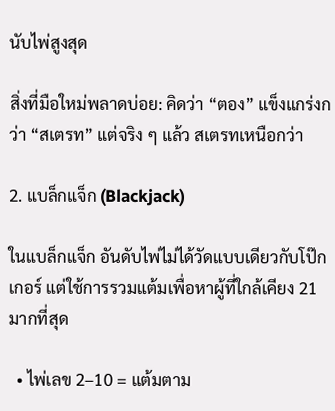นับไพ่สูงสุด

สิ่งที่มือใหม่พลาดบ่อย: คิดว่า “ตอง” แข็งแกร่งกว่า “สเตรท” แต่จริง ๆ แล้ว สเตรทเหนือกว่า

2. แบล็กแจ็ก (Blackjack)

ในแบล็กแจ็ก อันดับไพ่ไม่ได้วัดแบบเดียวกับโป๊กเกอร์ แต่ใช้การรวมแต้มเพื่อหาผู้ที่ใกล้เคียง 21 มากที่สุด

  • ไพ่เลข 2–10 = แต้มตาม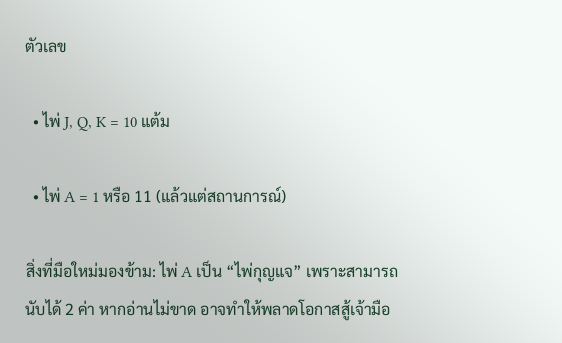ตัวเลข

  • ไพ่ J, Q, K = 10 แต้ม

  • ไพ่ A = 1 หรือ 11 (แล้วแต่สถานการณ์)

สิ่งที่มือใหม่มองข้าม: ไพ่ A เป็น “ไพ่กุญแจ” เพราะสามารถนับได้ 2 ค่า หากอ่านไม่ขาด อาจทำให้พลาดโอกาสสู้เจ้ามือ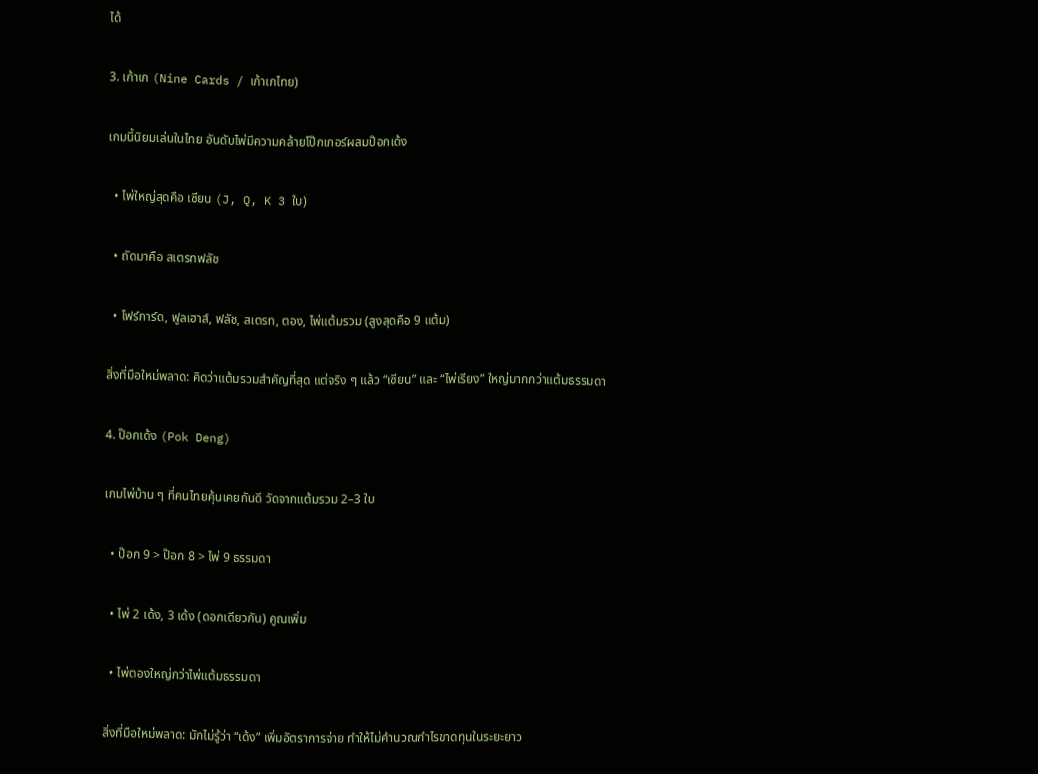ได้

3. เก้าเก (Nine Cards / เก้าเกไทย)

เกมนี้นิยมเล่นในไทย อันดับไพ่มีความคล้ายโป๊กเกอร์ผสมป๊อกเด้ง

  • ไพ่ใหญ่สุดคือ เซียน (J, Q, K 3 ใบ)

  • ถัดมาคือ สเตรทฟลัช

  • โฟร์การ์ด, ฟูลเฮาส์, ฟลัช, สเตรท, ตอง, ไพ่แต้มรวม (สูงสุดคือ 9 แต้ม)

สิ่งที่มือใหม่พลาด: คิดว่าแต้มรวมสำคัญที่สุด แต่จริง ๆ แล้ว “เซียน” และ “ไพ่เรียง” ใหญ่มากกว่าแต้มธรรมดา

4. ป๊อกเด้ง (Pok Deng)

เกมไพ่บ้าน ๆ ที่คนไทยคุ้นเคยกันดี วัดจากแต้มรวม 2–3 ใบ

  • ป๊อก 9 > ป๊อก 8 > ไพ่ 9 ธรรมดา

  • ไพ่ 2 เด้ง, 3 เด้ง (ดอกเดียวกัน) คูณเพิ่ม

  • ไพ่ตองใหญ่กว่าไพ่แต้มธรรมดา

สิ่งที่มือใหม่พลาด: มักไม่รู้ว่า “เด้ง” เพิ่มอัตราการจ่าย ทำให้ไม่คำนวณกำไรขาดทุนในระยะยาว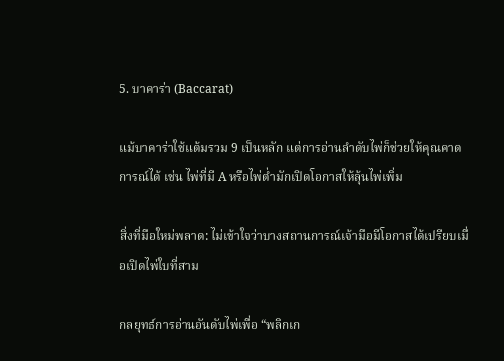5. บาคาร่า (Baccarat)

แม้บาคาร่าใช้แต้มรวม 9 เป็นหลัก แต่การอ่านลำดับไพ่ก็ช่วยให้คุณคาดการณ์ได้ เช่น ไพ่ที่มี A หรือไพ่ต่ำมักเปิดโอกาสให้ลุ้นไพ่เพิ่ม

สิ่งที่มือใหม่พลาด: ไม่เข้าใจว่าบางสถานการณ์เจ้ามือมีโอกาสได้เปรียบเมื่อเปิดไพ่ใบที่สาม

กลยุทธ์การอ่านอันดับไพ่เพื่อ “พลิกเก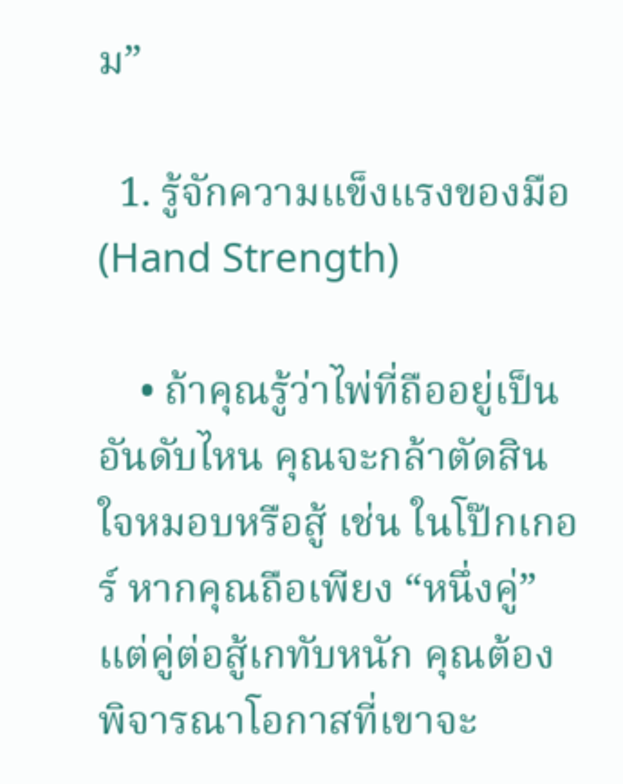ม”

  1. รู้จักความแข็งแรงของมือ (Hand Strength)

    • ถ้าคุณรู้ว่าไพ่ที่ถืออยู่เป็นอันดับไหน คุณจะกล้าตัดสินใจหมอบหรือสู้ เช่น ในโป๊กเกอร์ หากคุณถือเพียง “หนึ่งคู่” แต่คู่ต่อสู้เกทับหนัก คุณต้องพิจารณาโอกาสที่เขาจะ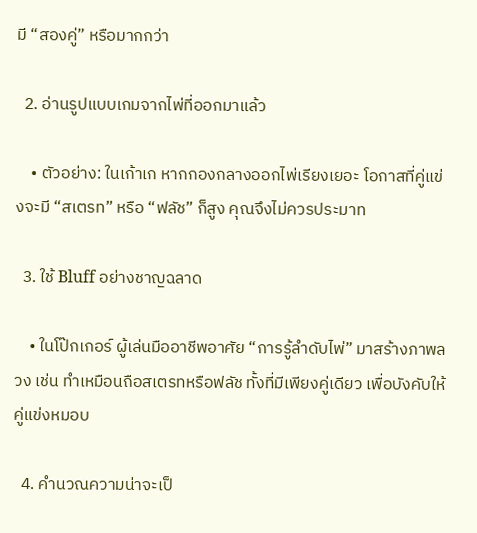มี “สองคู่” หรือมากกว่า

  2. อ่านรูปแบบเกมจากไพ่ที่ออกมาแล้ว

    • ตัวอย่าง: ในเก้าเก หากกองกลางออกไพ่เรียงเยอะ โอกาสที่คู่แข่งจะมี “สเตรท” หรือ “ฟลัช” ก็สูง คุณจึงไม่ควรประมาท

  3. ใช้ Bluff อย่างชาญฉลาด

    • ในโป๊กเกอร์ ผู้เล่นมืออาชีพอาศัย “การรู้ลำดับไพ่” มาสร้างภาพลวง เช่น ทำเหมือนถือสเตรทหรือฟลัช ทั้งที่มีเพียงคู่เดียว เพื่อบังคับให้คู่แข่งหมอบ

  4. คำนวณความน่าจะเป็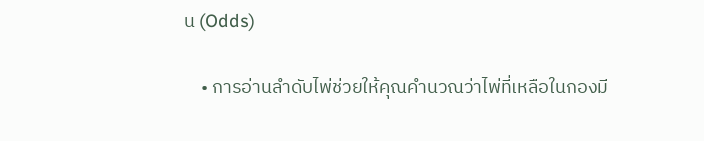น (Odds)

    • การอ่านลำดับไพ่ช่วยให้คุณคำนวณว่าไพ่ที่เหลือในกองมี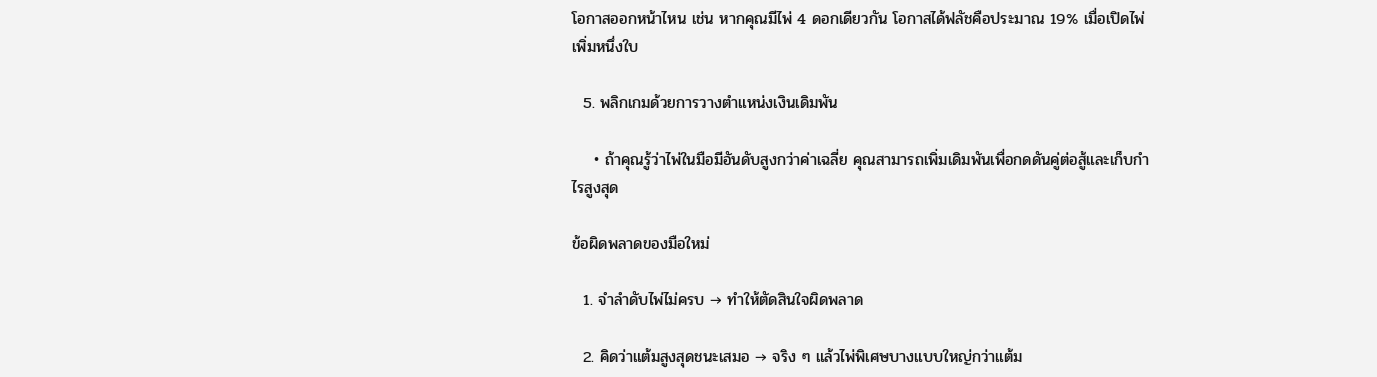โอกาสออกหน้าไหน เช่น หากคุณมีไพ่ 4 ดอกเดียวกัน โอกาสได้ฟลัชคือประมาณ 19% เมื่อเปิดไพ่เพิ่มหนึ่งใบ

  5. พลิกเกมด้วยการวางตำแหน่งเงินเดิมพัน

    • ถ้าคุณรู้ว่าไพ่ในมือมีอันดับสูงกว่าค่าเฉลี่ย คุณสามารถเพิ่มเดิมพันเพื่อกดดันคู่ต่อสู้และเก็บกำไรสูงสุด

ข้อผิดพลาดของมือใหม่

  1. จำลำดับไพ่ไม่ครบ → ทำให้ตัดสินใจผิดพลาด

  2. คิดว่าแต้มสูงสุดชนะเสมอ → จริง ๆ แล้วไพ่พิเศษบางแบบใหญ่กว่าแต้ม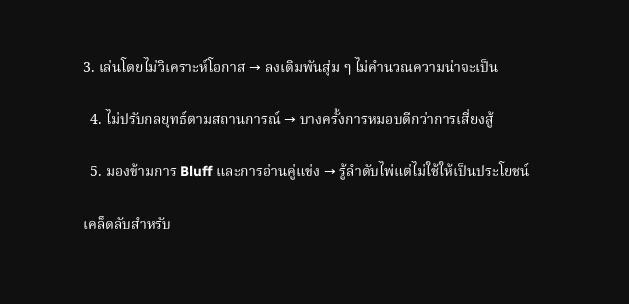3. เล่นโดยไม่วิเคราะห์โอกาส → ลงเดิมพันสุ่ม ๆ ไม่คำนวณความน่าจะเป็น

  4. ไม่ปรับกลยุทธ์ตามสถานการณ์ → บางครั้งการหมอบดีกว่าการเสี่ยงสู้

  5. มองข้ามการ Bluff และการอ่านคู่แข่ง → รู้ลำดับไพ่แต่ไม่ใช้ให้เป็นประโยชน์

เคล็ดลับสำหรับ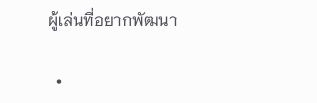ผู้เล่นที่อยากพัฒนา

  •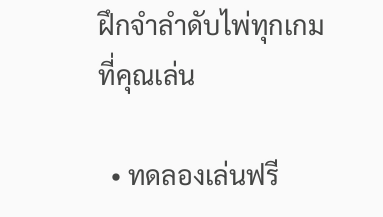ฝึกจำลำดับไพ่ทุกเกมที่คุณเล่น

  • ทดลองเล่นฟรี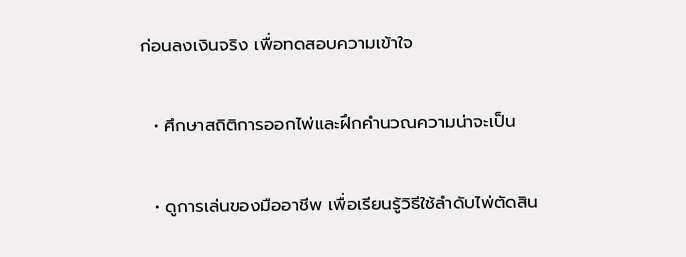ก่อนลงเงินจริง เพื่อทดสอบความเข้าใจ

  • ศึกษาสถิติการออกไพ่และฝึกคำนวณความน่าจะเป็น

  • ดูการเล่นของมืออาชีพ เพื่อเรียนรู้วิธีใช้ลำดับไพ่ตัดสิน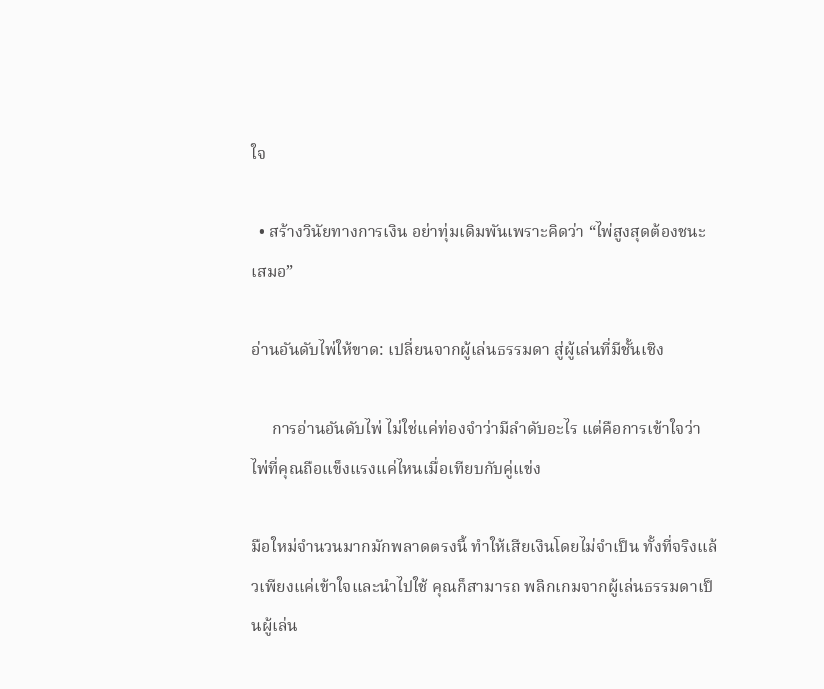ใจ

  • สร้างวินัยทางการเงิน อย่าทุ่มเดิมพันเพราะคิดว่า “ไพ่สูงสุดต้องชนะเสมอ”

อ่านอันดับไพ่ให้ขาด: เปลี่ยนจากผู้เล่นธรรมดา สู่ผู้เล่นที่มีชั้นเชิง

     การอ่านอันดับไพ่ ไม่ใช่แค่ท่องจำว่ามีลำดับอะไร แต่คือการเข้าใจว่า ไพ่ที่คุณถือแข็งแรงแค่ไหนเมื่อเทียบกับคู่แข่ง

มือใหม่จำนวนมากมักพลาดตรงนี้ ทำให้เสียเงินโดยไม่จำเป็น ทั้งที่จริงแล้วเพียงแค่เข้าใจและนำไปใช้ คุณก็สามารถ พลิกเกมจากผู้เล่นธรรมดาเป็นผู้เล่น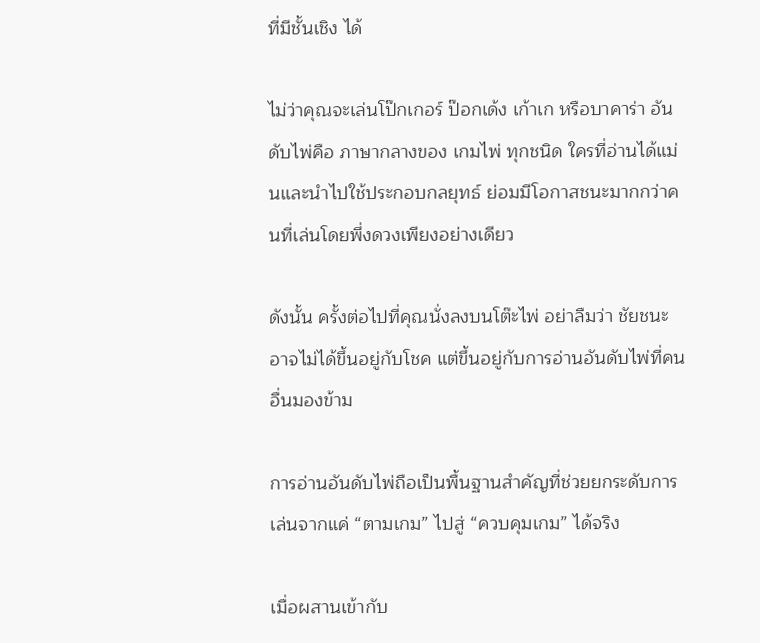ที่มีชั้นเชิง ได้

ไม่ว่าคุณจะเล่นโป๊กเกอร์ ป๊อกเด้ง เก้าเก หรือบาคาร่า อันดับไพ่คือ ภาษากลางของ เกมไพ่ ทุกชนิด ใครที่อ่านได้แม่นและนำไปใช้ประกอบกลยุทธ์ ย่อมมีโอกาสชนะมากกว่าคนที่เล่นโดยพึ่งดวงเพียงอย่างเดียว

ดังนั้น ครั้งต่อไปที่คุณนั่งลงบนโต๊ะไพ่ อย่าลืมว่า ชัยชนะอาจไม่ได้ขึ้นอยู่กับโชค แต่ขึ้นอยู่กับการอ่านอันดับไพ่ที่คนอื่นมองข้าม

การอ่านอันดับไพ่ถือเป็นพื้นฐานสำคัญที่ช่วยยกระดับการเล่นจากแค่ “ตามเกม” ไปสู่ “ควบคุมเกม” ได้จริง

เมื่อผสานเข้ากับ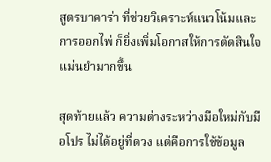สูตรบาคาร่า ที่ช่วยวิเคราะห์แนวโน้มและการออกไพ่ ก็ยิ่งเพิ่มโอกาสให้การตัดสินใจแม่นยำมากขึ้น

สุดท้ายแล้ว ความต่างระหว่างมือใหม่กับมือโปร ไม่ได้อยู่ที่ดวง แต่คือการใช้ข้อมูล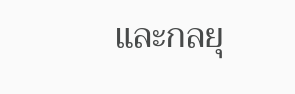และกลยุ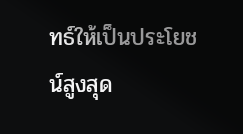ทธ์ให้เป็นประโยชน์สูงสุด